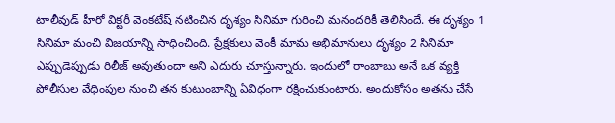టాలీవుడ్ హీరో విక్టరీ వెంకటేష్ నటించిన దృశ్యం సినిమా గురించి మనందరికీ తెలిసిందే. ఈ దృశ్యం 1 సినిమా మంచి విజయాన్ని సాధించింది. ప్రేక్షకులు వెంకీ మామ అభిమానులు దృశ్యం 2 సినిమా ఎప్పుడెప్పుడు రిలీజ్ అవుతుందా అని ఎదురు చూస్తున్నారు. ఇందులో రాంబాబు అనే ఒక వ్యక్తి పోలీసుల వేధింపుల నుంచి తన కుటుంబాన్ని ఏవిధంగా రక్షించుకుంటారు. అందుకోసం అతను చేసే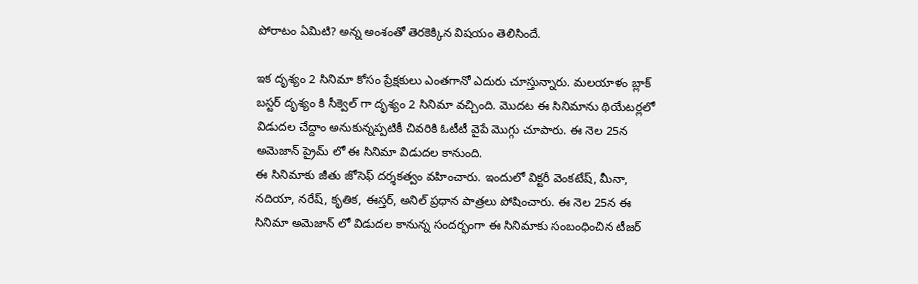పోరాటం ఏమిటి? అన్న అంశంతో తెరకెక్కిన విషయం తెలిసిందే.

ఇక దృశ్యం 2 సినిమా కోసం ప్రేక్షకులు ఎంతగానో ఎదురు చూస్తున్నారు. మలయాళం బ్లాక్ బస్టర్ దృశ్యం కి సీక్వెల్ గా దృశ్యం 2 సినిమా వచ్చింది. మొదట ఈ సినిమాను థియేటర్లలో విడుదల చేద్దాం అనుకున్నప్పటికీ చివరికి ఓటీటీ వైపే మొగ్గు చూపారు. ఈ నెల 25న అమెజాన్ ప్రైమ్ లో ఈ సినిమా విడుదల కానుంది.
ఈ సినిమాకు జీతు జోసెఫ్ దర్శకత్వం వహించారు. ఇందులో విక్టరీ వెంకటేష్, మీనా, నదియా, నరేష్, కృతిక, ఈస్తర్, అనిల్ ప్రధాన పాత్రలు పోషించారు. ఈ నెల 25న ఈ సినిమా అమెజాన్ లో విడుదల కానున్న సందర్భంగా ఈ సినిమాకు సంబంధించిన టీజర్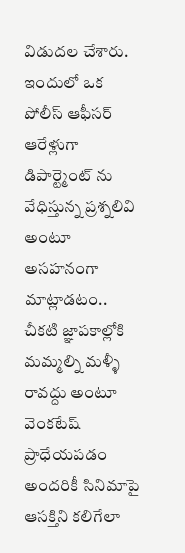విడుదల చేశారు. ఇందులో ఒక పోలీస్ ఆఫీసర్ ఆరేళ్లుగా డిపార్ట్మెంట్ ను వేధిస్తున్న ప్రశ్నలివి అంటూ అసహనంగా మాట్లాడటం.. చీకటి జ్ఞాపకాల్లోకి మమ్మల్ని మళ్ళీ రావద్దు అంటూ వెంకటేష్ ప్రాధేయపడం అందరికీ సినిమాపై ఆసక్తిని కలిగేలా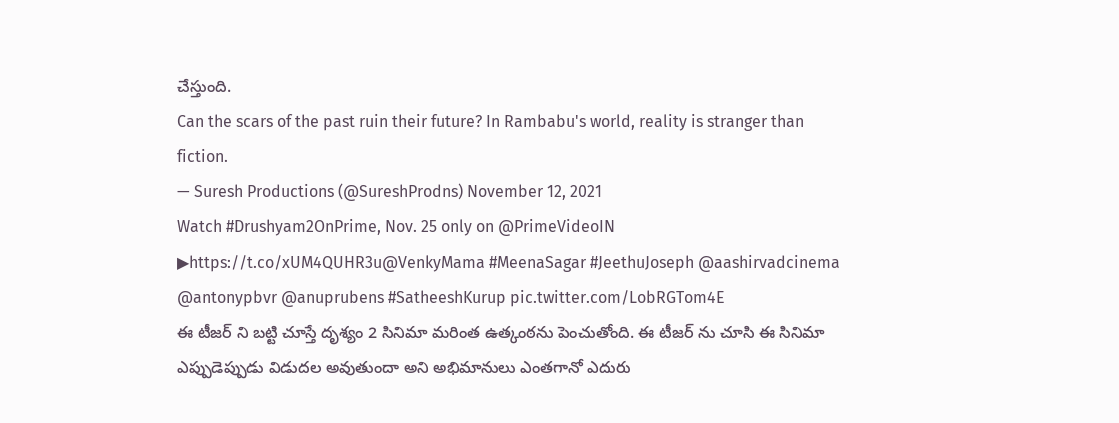చేస్తుంది.
Can the scars of the past ruin their future? In Rambabu's world, reality is stranger than fiction.
— Suresh Productions (@SureshProdns) November 12, 2021
Watch #Drushyam2OnPrime, Nov. 25 only on @PrimeVideoIN
▶https://t.co/xUM4QUHR3u@VenkyMama #MeenaSagar #JeethuJoseph @aashirvadcinema @antonypbvr @anuprubens #SatheeshKurup pic.twitter.com/LobRGTom4E
ఈ టీజర్ ని బట్టి చూస్తే దృశ్యం 2 సినిమా మరింత ఉత్కంఠను పెంచుతోంది. ఈ టీజర్ ను చూసి ఈ సినిమా ఎప్పుడెప్పుడు విడుదల అవుతుందా అని అభిమానులు ఎంతగానో ఎదురు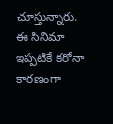చూస్తున్నారు. ఈ సినిమా ఇప్పటికే కరోనా కారణంగా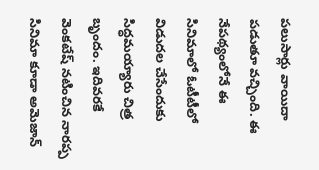పలుసార్లు వాయిదా పడుతూ వచ్చింది. ఈ నేపథ్యంలోనే ఈ సినిమాలో ఓటీటీలో విడుదల చేసేందుకు సిద్ధమయ్యారు చిత్ర బృందం. ఇదివరకే వెంకటేష్ నటించిన నారప్ప సినిమా కూడా అమెజాన్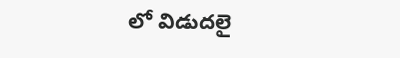లో విడుదలై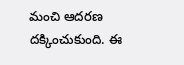మంచి ఆదరణ దక్కించుకుంది. ఈ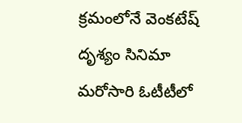క్రమంలోనే వెంకటేష్ దృశ్యం సినిమా మరోసారి ఓటీటీలో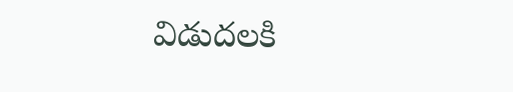విడుదలకి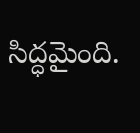సిద్ధమైంది.